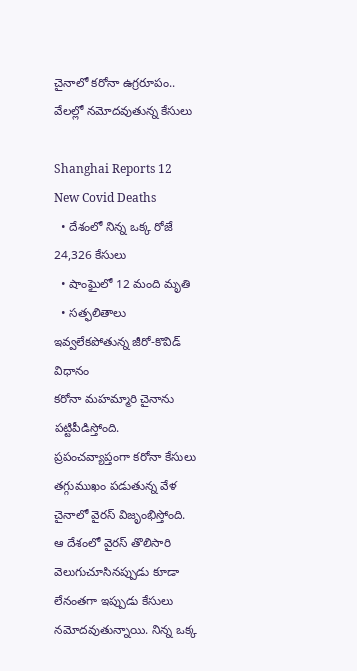చైనాలో కరోనా ఉగ్రరూపం.. వేలల్లో నమోదవుతున్న కేసులు

Shanghai Reports 12 New Covid Deaths
  • దేశంలో నిన్న ఒక్క రోజే 24,326 కేసులు
  • షాంఘైలో 12 మంది మృతి
  • సత్ఫలితాలు ఇవ్వలేకపోతున్న జీరో-కొవిడ్ విధానం
కరోనా మహమ్మారి చైనాను పట్టిపీడిస్తోంది. ప్రపంచవ్యాప్తంగా కరోనా కేసులు తగ్గుముఖం పడుతున్న వేళ చైనాలో వైరస్ విజృంభిస్తోంది. ఆ దేశంలో వైరస్ తొలిసారి వెలుగుచూసినప్పుడు కూడా లేనంతగా ఇప్పుడు కేసులు నమోదవుతున్నాయి. నిన్న ఒక్క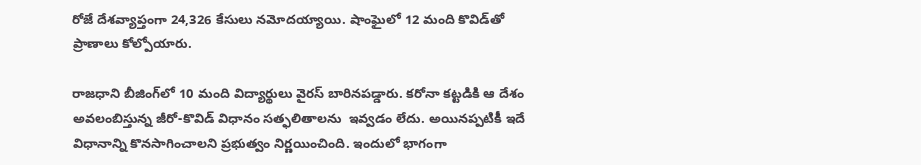రోజే దేశవ్యాప్తంగా 24,326 కేసులు నమోదయ్యాయి. షాంఘైలో 12 మంది కొవిడ్‌తో ప్రాణాలు కోల్పోయారు.

రాజధాని బీజింగ్‌లో 10 మంది విద్యార్థులు వైరస్ బారినపడ్డారు. కరోనా కట్టడికి ఆ దేశం అవలంబిస్తున్న జీరో-కొవిడ్ విధానం సత్ఫలితాలను  ఇవ్వడం లేదు. అయినప్పటికీ ఇదే విధానాన్ని కొనసాగించాలని ప్రభుత్వం నిర్ణయించింది. ఇందులో భాగంగా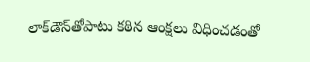లాక్‌డౌన్‌తోపాటు కఠిన ఆంక్షలు విధించడంతో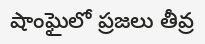షాంఘైలో ప్రజలు తీవ్ర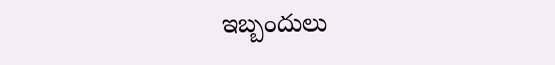ఇబ్బందులు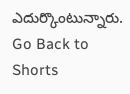ఎదుర్కొంటున్నారు.
Go Back to Shorts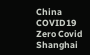China
COVID19
Zero Covid
Shanghai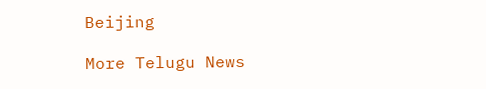Beijing

More Telugu News